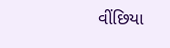વીંછિયા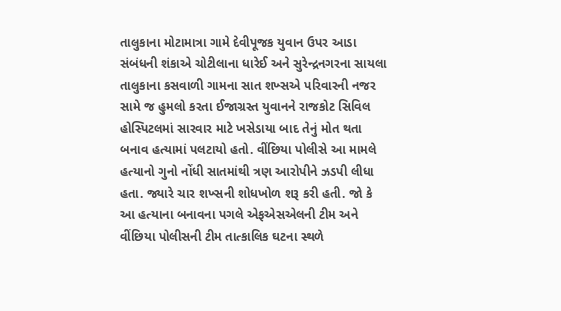તાલુકાના મોટામાત્રા ગામે દેવીપૂજક યુવાન ઉપર આડા સંબંધની શંકાએ ચોટીલાના ધારેઈ અને સુરેન્દ્રનગરના સાયલા તાલુકાના કસવાળી ગામના સાત શખ્સએ પરિવારની નજર સામે જ હુમલો કરતા ઈજાગ્રસ્ત યુવાનને રાજકોટ સિવિલ હોસ્પિટલમાં સારવાર માટે ખસેડાયા બાદ તેનું મોત થતા બનાવ હત્યામાં પલટાયો હતો. વીંછિયા પોલીસે આ મામલે હત્યાનો ગુનો નોંધી સાતમાંથી ત્રણ આરોપીને ઝડપી લીધા હતા. જ્યારે ચાર શખ્સની શોધખોળ શરૂ કરી હતી. જો કે આ હત્યાના બનાવના પગલે એફએસએલની ટીમ અને વીંછિયા પોલીસની ટીમ તાત્કાલિક ઘટના સ્થળે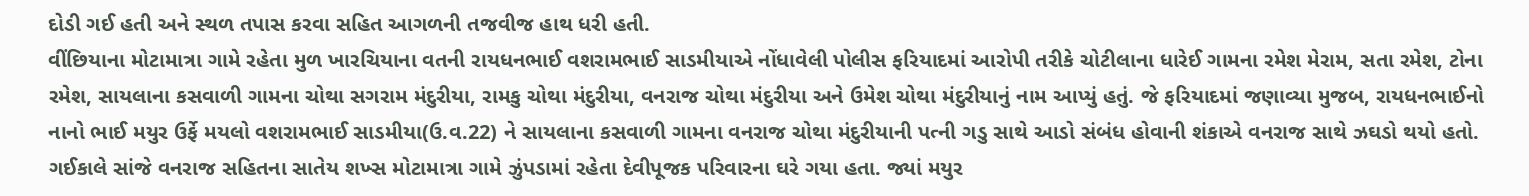દોડી ગઈ હતી અને સ્થળ તપાસ કરવા સહિત આગળની તજવીજ હાથ ધરી હતી.
વીંછિયાના મોટામાત્રા ગામે રહેતા મુળ ખારચિયાના વતની રાયધનભાઈ વશરામભાઈ સાડમીયાએ નોંધાવેલી પોલીસ ફરિયાદમાં આરોપી તરીકે ચોટીલાના ધારેઈ ગામના રમેશ મેરામ, સતા રમેશ, ટોના રમેશ, સાયલાના કસવાળી ગામના ચોથા સગરામ મંદુરીયા, રામકુ ચોથા મંદુરીયા, વનરાજ ચોથા મંદુરીયા અને ઉમેશ ચોથા મંદુરીયાનું નામ આપ્યું હતું. જે ફરિયાદમાં જણાવ્યા મુજબ, રાયધનભાઈનો નાનો ભાઈ મયુર ઉર્ફે મયલો વશરામભાઈ સાડમીયા(ઉ.વ.22) ને સાયલાના કસવાળી ગામના વનરાજ ચોથા મંદુરીયાની પત્ની ગડુ સાથે આડો સંબંધ હોવાની શંકાએ વનરાજ સાથે ઝઘડો થયો હતો.
ગઈકાલે સાંજે વનરાજ સહિતના સાતેય શખ્સ મોટામાત્રા ગામે ઝુંપડામાં રહેતા દેવીપૂજક પરિવારના ઘરે ગયા હતા. જ્યાં મયુર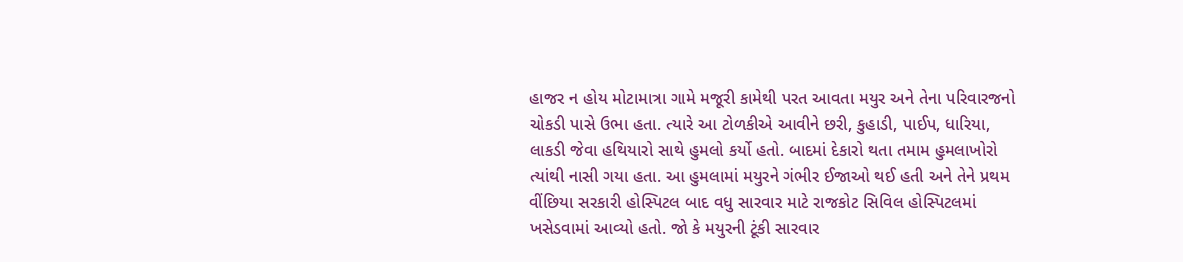હાજર ન હોય મોટામાત્રા ગામે મજૂરી કામેથી પરત આવતા મયુર અને તેના પરિવારજનો ચોકડી પાસે ઉભા હતા. ત્યારે આ ટોળકીએ આવીને છરી, કુહાડી, પાઈપ, ધારિયા, લાકડી જેવા હથિયારો સાથે હુમલો કર્યો હતો. બાદમાં દેકારો થતા તમામ હુમલાખોરો ત્યાંથી નાસી ગયા હતા. આ હુમલામાં મયુરને ગંભીર ઈજાઓ થઈ હતી અને તેને પ્રથમ વીંછિયા સરકારી હોસ્પિટલ બાદ વધુ સારવાર માટે રાજકોટ સિવિલ હોસ્પિટલમાં ખસેડવામાં આવ્યો હતો. જો કે મયુરની ટૂંકી સારવાર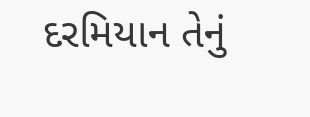દરમિયાન તેનું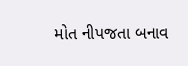મોત નીપજતા બનાવ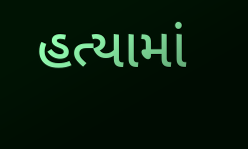હત્યામાં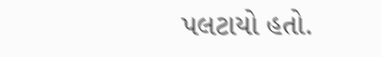પલટાયો હતો.